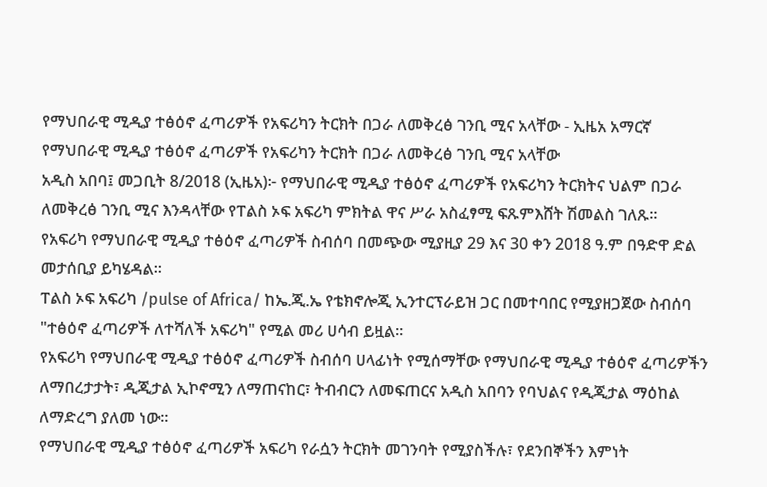የማህበራዊ ሚዲያ ተፅዕኖ ፈጣሪዎች የአፍሪካን ትርክት በጋራ ለመቅረፅ ገንቢ ሚና አላቸው - ኢዜአ አማርኛ
የማህበራዊ ሚዲያ ተፅዕኖ ፈጣሪዎች የአፍሪካን ትርክት በጋራ ለመቅረፅ ገንቢ ሚና አላቸው
አዲስ አበባ፤ መጋቢት 8/2018 (ኢዜአ)፦ የማህበራዊ ሚዲያ ተፅዕኖ ፈጣሪዎች የአፍሪካን ትርክትና ህልም በጋራ ለመቅረፅ ገንቢ ሚና እንዳላቸው የፐልስ ኦፍ አፍሪካ ምክትል ዋና ሥራ አስፈፃሚ ፍጹምእሸት ሽመልስ ገለጹ።
የአፍሪካ የማህበራዊ ሚዲያ ተፅዕኖ ፈጣሪዎች ስብሰባ በመጭው ሚያዚያ 29 እና 30 ቀን 2018 ዓ.ም በዓድዋ ድል መታሰቢያ ይካሄዳል።
ፐልስ ኦፍ አፍሪካ /pulse of Africa/ ከኤ.ጂ.ኤ የቴክኖሎጂ ኢንተርፕራይዝ ጋር በመተባበር የሚያዘጋጀው ስብሰባ "ተፅዕኖ ፈጣሪዎች ለተሻለች አፍሪካ" የሚል መሪ ሀሳብ ይዟል።
የአፍሪካ የማህበራዊ ሚዲያ ተፅዕኖ ፈጣሪዎች ስብሰባ ሀላፊነት የሚሰማቸው የማህበራዊ ሚዲያ ተፅዕኖ ፈጣሪዎችን ለማበረታታት፣ ዲጂታል ኢኮኖሚን ለማጠናከር፣ ትብብርን ለመፍጠርና አዲስ አበባን የባህልና የዲጂታል ማዕከል ለማድረግ ያለመ ነው።
የማህበራዊ ሚዲያ ተፅዕኖ ፈጣሪዎች አፍሪካ የራሷን ትርክት መገንባት የሚያስችሉ፣ የደንበኞችን እምነት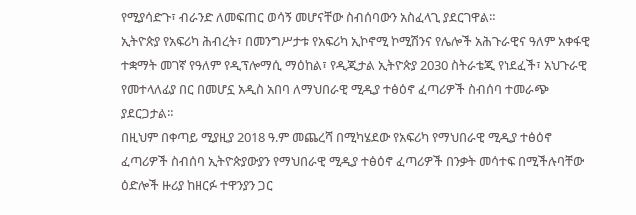የሚያሳድጉ፣ ብራንድ ለመፍጠር ወሳኝ መሆናቸው ስብሰባውን አስፈላጊ ያደርገዋል።
ኢትዮጵያ የአፍሪካ ሕብረት፣ በመንግሥታቱ የአፍሪካ ኢኮኖሚ ኮሚሽንና የሌሎች አሕጉራዊና ዓለም አቀፋዊ ተቋማት መገኛ የዓለም የዲፕሎማሲ ማዕከል፣ የዲጂታል ኢትዮጵያ 2030 ስትራቴጂ የነደፈች፣ አህጉራዊ የመተላለፊያ በር በመሆኗ አዲስ አበባ ለማህበራዊ ሚዲያ ተፅዕኖ ፈጣሪዎች ስብሰባ ተመራጭ ያደርጋታል።
በዚህም በቀጣይ ሚያዚያ 2018 ዓ.ም መጨረሻ በሚካሄደው የአፍሪካ የማህበራዊ ሚዲያ ተፅዕኖ ፈጣሪዎች ስብሰባ ኢትዮጵያውያን የማህበራዊ ሚዲያ ተፅዕኖ ፈጣሪዎች በንቃት መሳተፍ በሚችሉባቸው ዕድሎች ዙሪያ ከዘርፉ ተዋንያን ጋር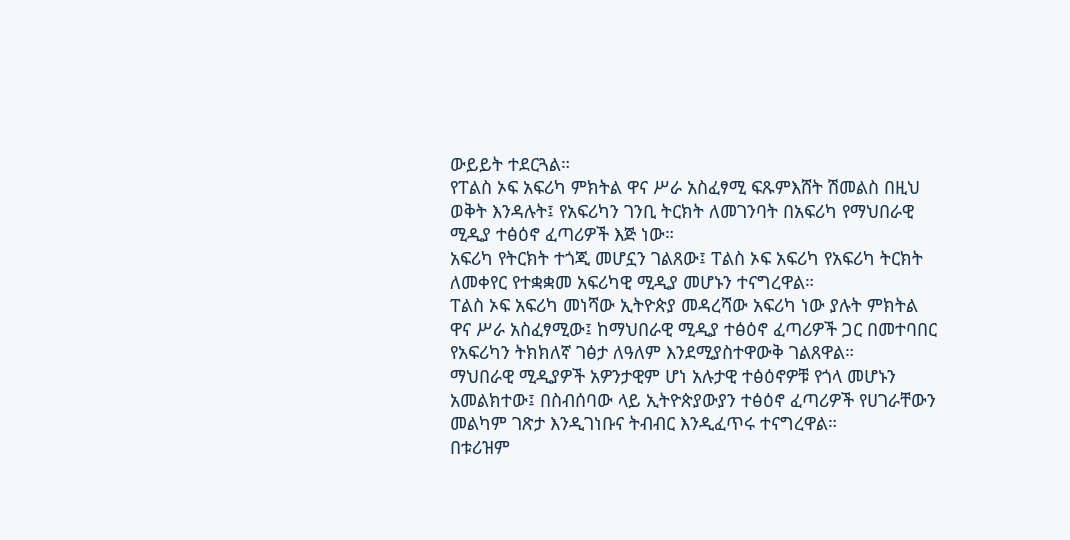ውይይት ተደርጓል።
የፐልስ ኦፍ አፍሪካ ምክትል ዋና ሥራ አስፈፃሚ ፍጹምእሸት ሽመልስ በዚህ ወቅት እንዳሉት፤ የአፍሪካን ገንቢ ትርክት ለመገንባት በአፍሪካ የማህበራዊ ሚዲያ ተፅዕኖ ፈጣሪዎች እጅ ነው።
አፍሪካ የትርክት ተጎጂ መሆኗን ገልጸው፤ ፐልስ ኦፍ አፍሪካ የአፍሪካ ትርክት ለመቀየር የተቋቋመ አፍሪካዊ ሚዲያ መሆኑን ተናግረዋል።
ፐልስ ኦፍ አፍሪካ መነሻው ኢትዮጵያ መዳረሻው አፍሪካ ነው ያሉት ምክትል ዋና ሥራ አስፈፃሚው፤ ከማህበራዊ ሚዲያ ተፅዕኖ ፈጣሪዎች ጋር በመተባበር የአፍሪካን ትክክለኛ ገፅታ ለዓለም እንደሚያስተዋውቅ ገልጸዋል።
ማህበራዊ ሚዲያዎች አዎንታዊም ሆነ አሉታዊ ተፅዕኖዎቹ የጎላ መሆኑን አመልክተው፤ በስብሰባው ላይ ኢትዮጵያውያን ተፅዕኖ ፈጣሪዎች የሀገራቸውን መልካም ገጽታ እንዲገነቡና ትብብር እንዲፈጥሩ ተናግረዋል።
በቱሪዝም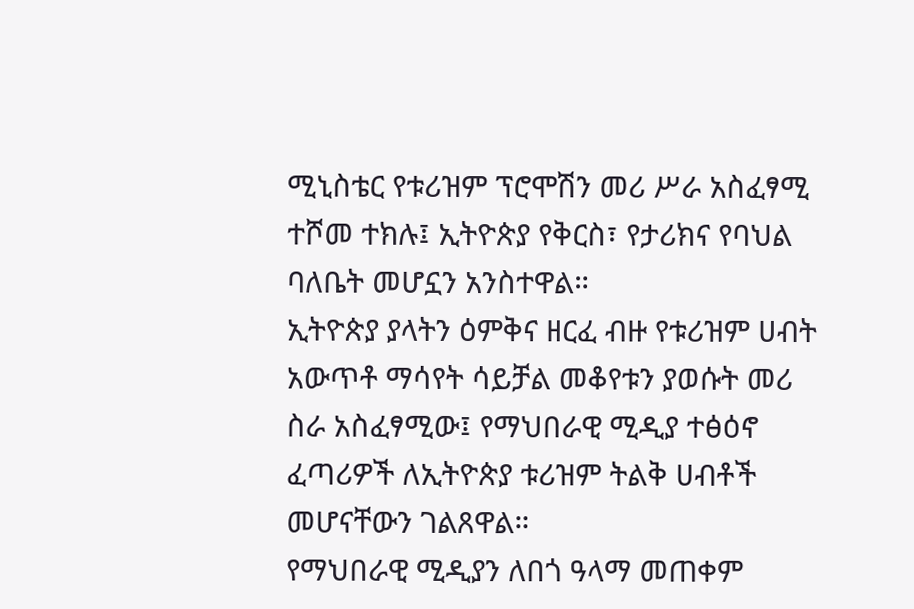ሚኒስቴር የቱሪዝም ፕሮሞሽን መሪ ሥራ አስፈፃሚ ተሾመ ተክሉ፤ ኢትዮጵያ የቅርስ፣ የታሪክና የባህል ባለቤት መሆኗን አንስተዋል።
ኢትዮጵያ ያላትን ዕምቅና ዘርፈ ብዙ የቱሪዝም ሀብት አውጥቶ ማሳየት ሳይቻል መቆየቱን ያወሱት መሪ ስራ አስፈፃሚው፤ የማህበራዊ ሚዲያ ተፅዕኖ ፈጣሪዎች ለኢትዮጵያ ቱሪዝም ትልቅ ሀብቶች መሆናቸውን ገልጸዋል።
የማህበራዊ ሚዲያን ለበጎ ዓላማ መጠቀም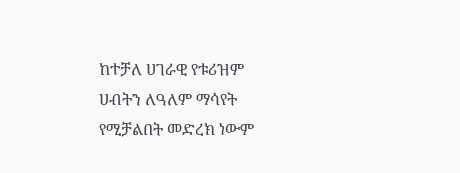ከተቻለ ሀገራዊ የቱሪዝም ሀብትን ለዓለም ማሳየት የሚቻልበት መድረክ ነውም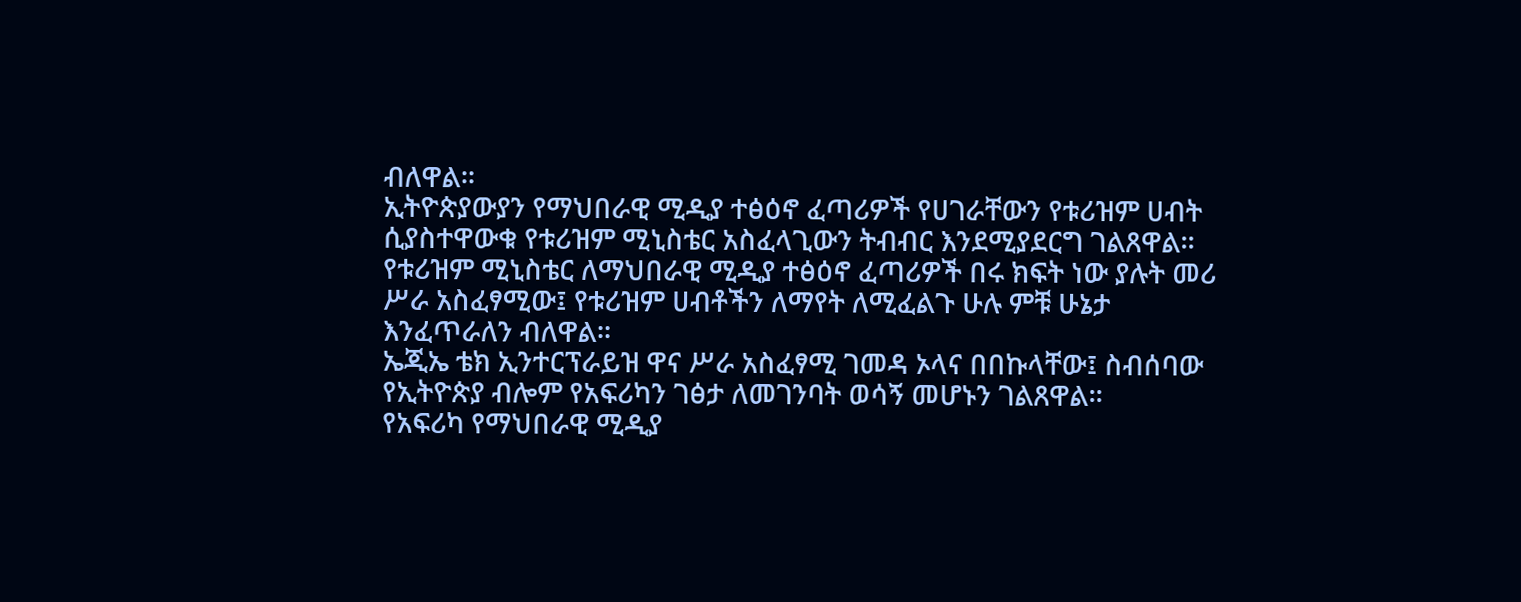ብለዋል።
ኢትዮጵያውያን የማህበራዊ ሚዲያ ተፅዕኖ ፈጣሪዎች የሀገራቸውን የቱሪዝም ሀብት ሲያስተዋውቁ የቱሪዝም ሚኒስቴር አስፈላጊውን ትብብር እንደሚያደርግ ገልጸዋል።
የቱሪዝም ሚኒስቴር ለማህበራዊ ሚዲያ ተፅዕኖ ፈጣሪዎች በሩ ክፍት ነው ያሉት መሪ ሥራ አስፈፃሚው፤ የቱሪዝም ሀብቶችን ለማየት ለሚፈልጉ ሁሉ ምቹ ሁኔታ እንፈጥራለን ብለዋል።
ኤጂኤ ቴክ ኢንተርፕራይዝ ዋና ሥራ አስፈፃሚ ገመዳ ኦላና በበኩላቸው፤ ስብሰባው የኢትዮጵያ ብሎም የአፍሪካን ገፅታ ለመገንባት ወሳኝ መሆኑን ገልጸዋል።
የአፍሪካ የማህበራዊ ሚዲያ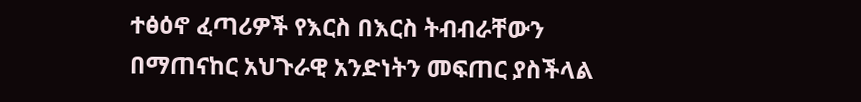ተፅዕኖ ፈጣሪዎች የእርስ በእርስ ትብብራቸውን በማጠናከር አህጉራዊ አንድነትን መፍጠር ያስችላል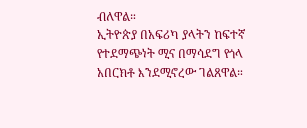ብለዋል።
ኢትዮጵያ በአፍሪካ ያላትን ከፍተኛ የተደማጭነት ሚና በማሳደግ የጎላ አበርክቶ እንደሚኖረው ገልጸዋል።